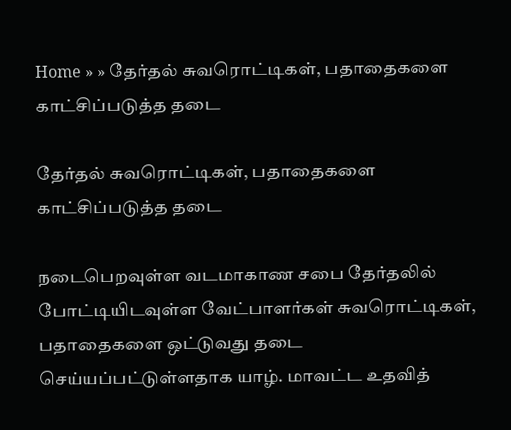Home » » தேர்தல் சுவரொட்டிகள், பதாதைகளை காட்சிப்படுத்த தடை

தேர்தல் சுவரொட்டிகள், பதாதைகளை காட்சிப்படுத்த தடை

நடைபெறவுள்ள வடமாகாண சபை தேர்தலில் போட்டியிடவுள்ள வேட்பாளர்கள் சுவரொட்டிகள், பதாதைகளை ஒட்டுவது தடை செய்யப்பட்டுள்ளதாக யாழ். மாவட்ட உதவித்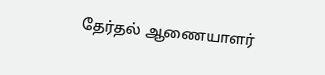தேர்தல் ஆணையாளர்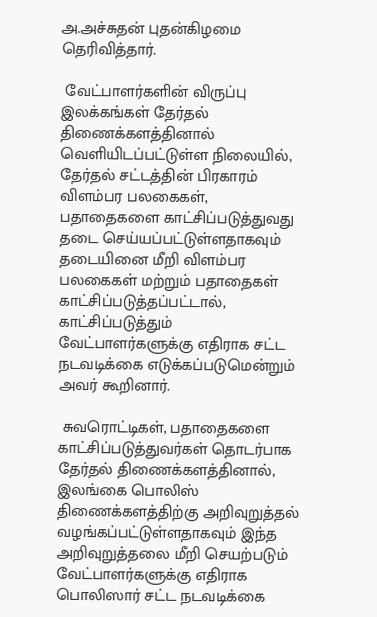அ.அச்சுதன் புதன்கிழமை தெரிவித்தார்.

 வேட்பாளர்களின் விருப்பு இலக்கங்கள் தேர்தல் திணைக்களத்தினால் வெளியிடப்பட்டுள்ள நிலையில், தேர்தல் சட்டத்தின் பிரகாரம் விளம்பர பலகைகள், பதாதைகளை காட்சிப்படுத்துவது தடை செய்யப்பட்டுள்ளதாகவும் தடையினை மீறி விளம்பர பலகைகள் மற்றும் பதாதைகள் காட்சிப்படுத்தப்பட்டால், காட்சிப்படுத்தும் வேட்பாளர்களுக்கு எதிராக சட்ட நடவடிக்கை எடுக்கப்படுமென்றும் அவர் கூறினார்.

 சுவரொட்டிகள், பதாதைகளை காட்சிப்படுத்துவர்கள் தொடர்பாக தேர்தல் திணைக்களத்தினால், இலங்கை பொலிஸ் திணைக்களத்திற்கு அறிவுறுத்தல் வழங்கப்பட்டுள்ளதாகவும் இந்த அறிவுறுத்தலை மீறி செயற்படும் வேட்பாளர்களுக்கு எதிராக பொலிஸார் சட்ட நடவடிக்கை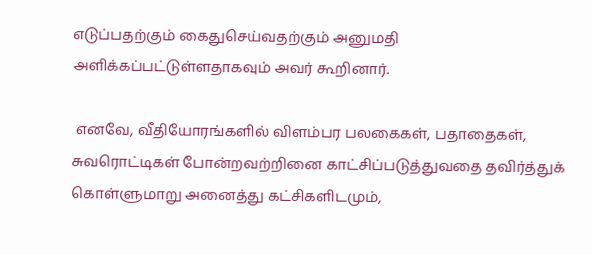எடுப்பதற்கும் கைதுசெய்வதற்கும் அனுமதி அளிக்கப்பட்டுள்ளதாகவும் அவர் கூறினார்.

 எனவே, வீதியோரங்களில் விளம்பர பலகைகள், பதாதைகள், சுவரொட்டிகள் போன்றவற்றினை காட்சிப்படுத்துவதை தவிர்த்துக் கொள்ளுமாறு அனைத்து கட்சிகளிடமும்,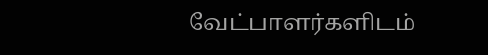வேட்பாளர்களிடம்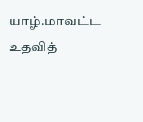யாழ்.மாவட்ட உதவித்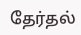தேர்தல்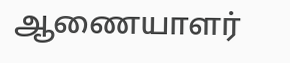ஆணையாளர்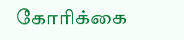கோரிக்கை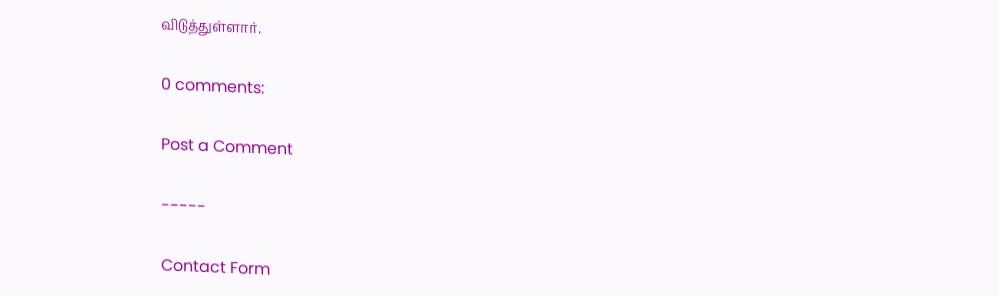விடுத்துள்ளார்.

0 comments:

Post a Comment

-----

Contact Form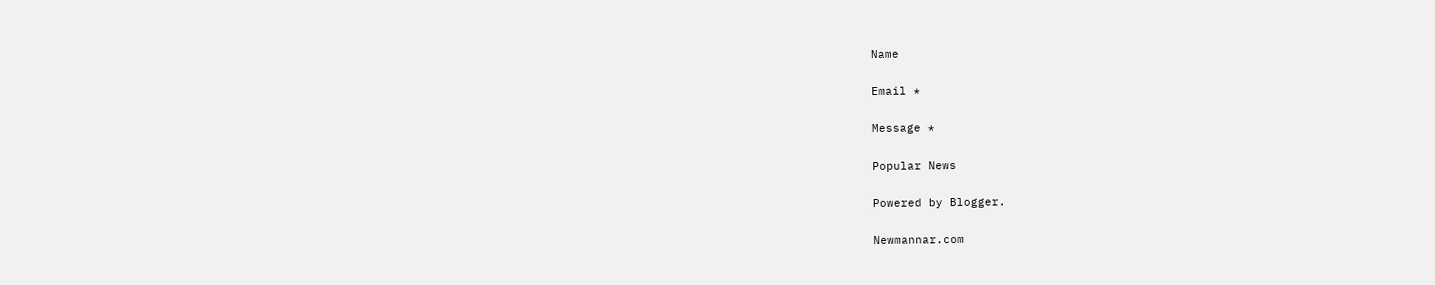Name

Email *

Message *

Popular News

Powered by Blogger.

Newmannar.com